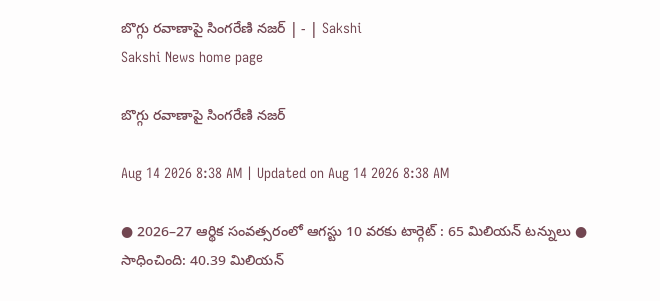బొగ్గు రవాణాపై సింగరేణి నజర్‌ | - | Sakshi
Sakshi News home page

బొగ్గు రవాణాపై సింగరేణి నజర్‌

Aug 14 2026 8:38 AM | Updated on Aug 14 2026 8:38 AM

● 2026–27 ఆర్థిక సంవత్సరంలో ఆగస్టు 10 వరకు టార్గెట్‌ : 65 మిలియన్‌ టన్నులు ● సాధించింది: 40.39 మిలియన్‌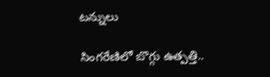టన్నులు

సింగరేణిలో బొగ్గు ఉత్పత్తి..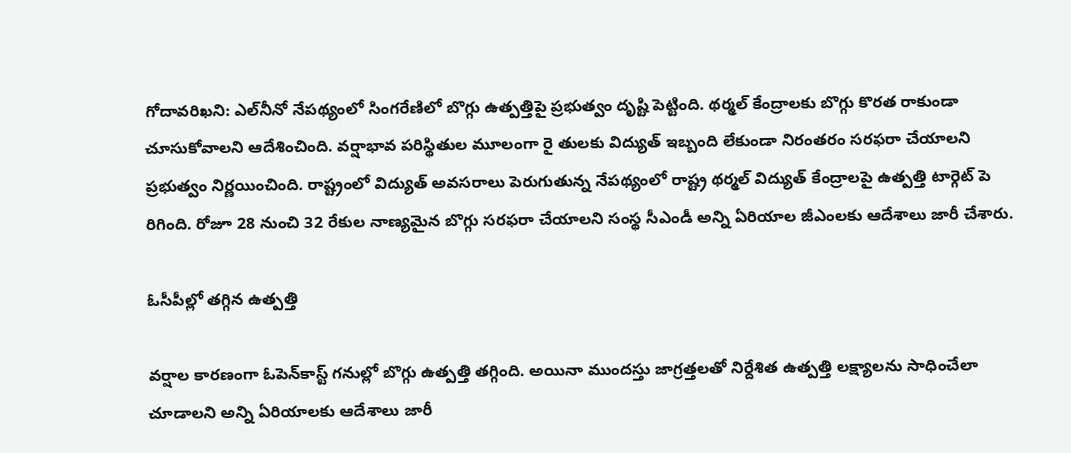గోదావరిఖని: ఎల్‌నీనో నేపథ్యంలో సింగరేణిలో బొగ్గు ఉత్పత్తిపై ప్రభుత్వం దృష్టి పెట్టింది. థర్మల్‌ కేంద్రాలకు బొగ్గు కొరత రాకుండా చూసుకోవాలని ఆదేశించింది. వర్షాభావ పరిస్థితుల మూలంగా రై తులకు విద్యుత్‌ ఇబ్బంది లేకుండా నిరంతరం సరఫరా చేయాలని ప్రభుత్వం నిర్ణయించింది. రాష్ట్రంలో విద్యుత్‌ అవసరాలు పెరుగుతున్న నేపథ్యంలో రాష్ట్ర థర్మల్‌ విద్యుత్‌ కేంద్రాలపై ఉత్పత్తి టార్గెట్‌ పె రిగింది. రోజూ 28 నుంచి 32 రేకుల నాణ్యమైన బొగ్గు సరఫరా చేయాలని సంస్థ సీఎండీ అన్ని ఏరియాల జీఎంలకు ఆదేశాలు జారీ చేశారు.

ఓసీపీల్లో తగ్గిన ఉత్పత్తి

వర్షాల కారణంగా ఓపెన్‌కాస్ట్‌ గనుల్లో బొగ్గు ఉత్పత్తి తగ్గింది. అయినా ముందస్తు జాగ్రత్తలతో నిర్దేశిత ఉత్పత్తి లక్ష్యాలను సాధించేలా చూడాలని అన్ని ఏరియాలకు ఆదేశాలు జారీ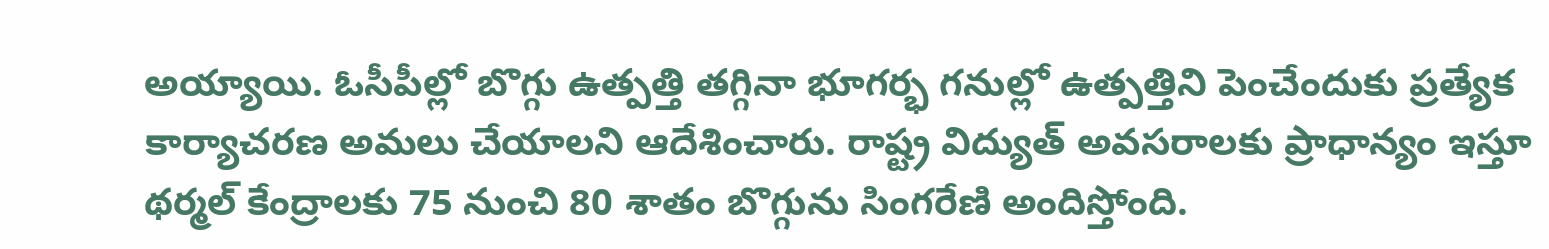అయ్యాయి. ఓసీపీల్లో బొగ్గు ఉత్పత్తి తగ్గినా భూగర్భ గనుల్లో ఉత్పత్తిని పెంచేందుకు ప్రత్యేక కార్యాచరణ అమలు చేయాలని ఆదేశించారు. రాష్ట్ర విద్యుత్‌ అవసరాలకు ప్రాధాన్యం ఇస్తూ థర్మల్‌ కేంద్రాలకు 75 నుంచి 80 శాతం బొగ్గును సింగరేణి అందిస్తోంది.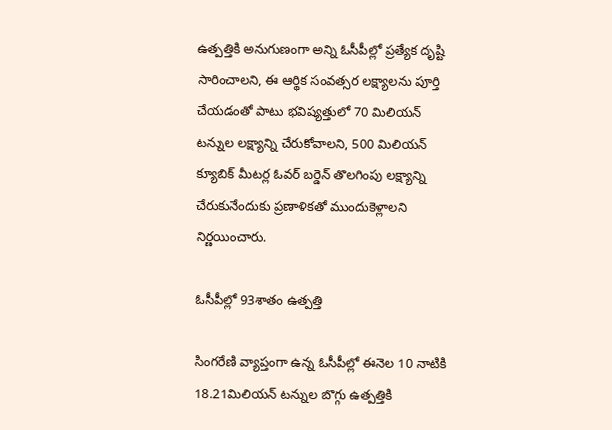ఉత్పత్తికి అనుగుణంగా అన్ని ఓసీపీల్లో ప్రత్యేక దృష్టి సారించాలని, ఈ ఆర్థిక సంవత్సర లక్ష్యాలను పూర్తి చేయడంతో పాటు భవిష్యత్తులో 70 మిలియన్‌ టన్నుల లక్ష్యాన్ని చేరుకోవాలని, 500 మిలియన్‌ క్యూబిక్‌ మీటర్ల ఓవర్‌ బర్డెన్‌ తొలగింపు లక్ష్యాన్ని చేరుకునేందుకు ప్రణాళికతో ముందుకెళ్లాలని నిర్ణయించారు.

ఓసీపీల్లో 93శాతం ఉత్పత్తి

సింగరేణి వ్యాప్తంగా ఉన్న ఓసీపీల్లో ఈనెల 10 నాటికి 18.21మిలియన్‌ టన్నుల బొగ్గు ఉత్పత్తికి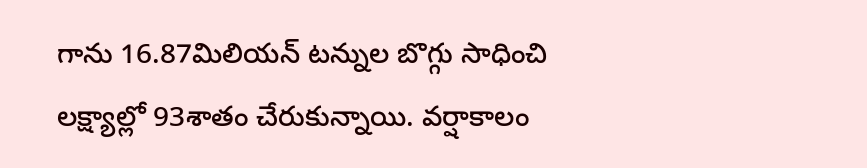గాను 16.87మిలియన్‌ టన్నుల బొగ్గు సాధించి లక్ష్యాల్లో 93శాతం చేరుకున్నాయి. వర్షాకాలం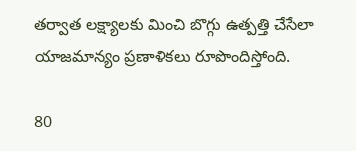తర్వాత లక్ష్యాలకు మించి బొగ్గు ఉత్పత్తి చేసేలా యాజమాన్యం ప్రణాళికలు రూపొందిస్తోంది.

80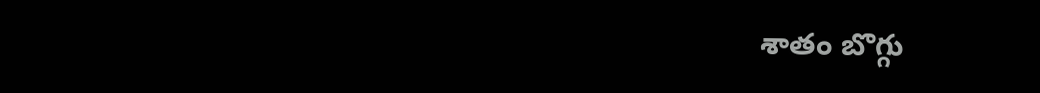శాతం బొగ్గు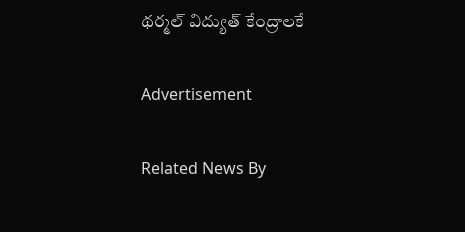థర్మల్‌ విద్యుత్‌ కేంద్రాలకే

Advertisement

Related News By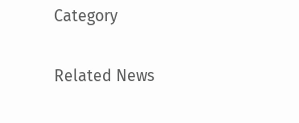Category

Related News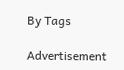By Tags

Advertisement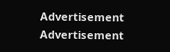Advertisement
Advertisement